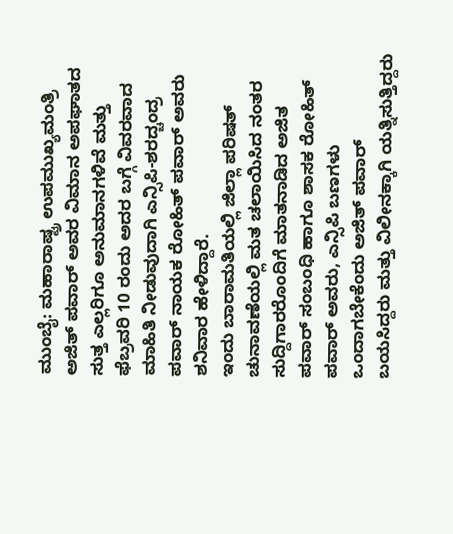ಮುಂಬೈ: ಮಹಾರಾಷ್ಟ್ರ ಉಪಮುಖ್ಯಮಂತ್ರಿ ಅಜಿತ್ ಪವಾರ್ ಅವರ ವಿಮಾನ ಅಪಘಾತದ ಸುತ್ತ ಎಲ್ಲರಿಗೂ ಅನುಮಾನಗಳಿವೆ ಮತ್ತು ಫೆಬ್ರವರಿ 10 ರಂದು ಅದರ ಬಗ್ಗೆ ವಿವರವಾದ ಮಾಹಿತಿ ನೀಡುವುದಾಗಿ ಎನ್ಸಿಪಿ-ಶರದ್ಚಂದ್ರ ಪವಾರ್ ನಾಯಕ ರೋಹಿತ್ ಪವಾರ್ ಅವರು ಶನಿವಾರ ಹೇಳಿದ್ದಾರೆ.
ಇಂದು ಬಾರಾಮತಿಯಲ್ಲಿ ಜಿಲ್ಲಾ ಪರಿಷತ್ ಚುನಾವಣೆಯಲ್ಲಿ ಮತ ಚಲಾಯಿಸಿದ ನಂತರ ಸುದ್ದಿಗಾರರೊಂದಿಗೆ ಮಾತನಾಡಿದ ಅಜಿತ ಪವಾರ್ ಸಂಬಂಧಿ ಹಾಗೂ ಶಾಸಕ ರೋಹಿತ್ ಪವಾರ್ ಅವರು, ಎನ್ಸಿಪಿ ಬಣಗಳು ಒಂದಾಗಬೇಕೆಂದು ಅಜಿತ್ ಪವಾರ್ ಬಯಸಿದ್ದರು ಮತ್ತು ವಿಲೀನಕ್ಕಾಗಿ ಯತ್ನಿಸುತ್ತಿದ್ದರು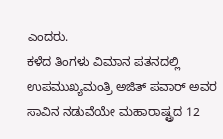ಎಂದರು.
ಕಳೆದ ತಿಂಗಳು ವಿಮಾನ ಪತನದಲ್ಲಿ ಉಪಮುಖ್ಯಮಂತ್ರಿ ಅಜಿತ್ ಪವಾರ್ ಅವರ ಸಾವಿನ ನಡುವೆಯೇ ಮಹಾರಾಷ್ಟ್ರದ 12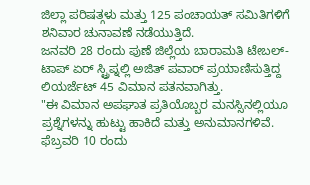ಜಿಲ್ಲಾ ಪರಿಷತ್ಗಳು ಮತ್ತು 125 ಪಂಚಾಯತ್ ಸಮಿತಿಗಳಿಗೆ ಶನಿವಾರ ಚುನಾವಣೆ ನಡೆಯುತ್ತಿದೆ.
ಜನವರಿ 28 ರಂದು ಪುಣೆ ಜಿಲ್ಲೆಯ ಬಾರಾಮತಿ ಟೇಬಲ್-ಟಾಪ್ ಏರ್ ಸ್ಟ್ರಿಪ್ನಲ್ಲಿ ಅಜಿತ್ ಪವಾರ್ ಪ್ರಯಾಣಿಸುತ್ತಿದ್ದ ಲಿಯರ್ಜೆಟ್ 45 ವಿಮಾನ ಪತನವಾಗಿತ್ತು.
"ಈ ವಿಮಾನ ಅಪಘಾತ ಪ್ರತಿಯೊಬ್ಬರ ಮನಸ್ಸಿನಲ್ಲಿಯೂ ಪ್ರಶ್ನೆಗಳನ್ನು ಹುಟ್ಟು ಹಾಕಿದೆ ಮತ್ತು ಅನುಮಾನಗಳಿವೆ. ಫೆಬ್ರವರಿ 10 ರಂದು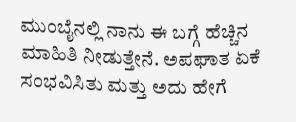ಮುಂಬೈನಲ್ಲಿ ನಾನು ಈ ಬಗ್ಗೆ ಹೆಚ್ಚಿನ ಮಾಹಿತಿ ನೀಡುತ್ತೇನೆ. ಅಪಘಾತ ಏಕೆ ಸಂಭವಿಸಿತು ಮತ್ತು ಅದು ಹೇಗೆ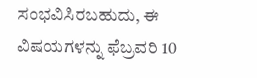ಸಂಭವಿಸಿರಬಹುದು, ಈ ವಿಷಯಗಳನ್ನು ಫೆಬ್ರವರಿ 10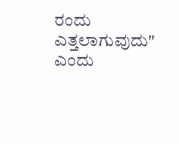ರಂದು ಎತ್ತಲಾಗುವುದು" ಎಂದು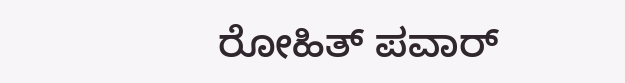ರೋಹಿತ್ ಪವಾರ್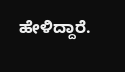ಹೇಳಿದ್ದಾರೆ.